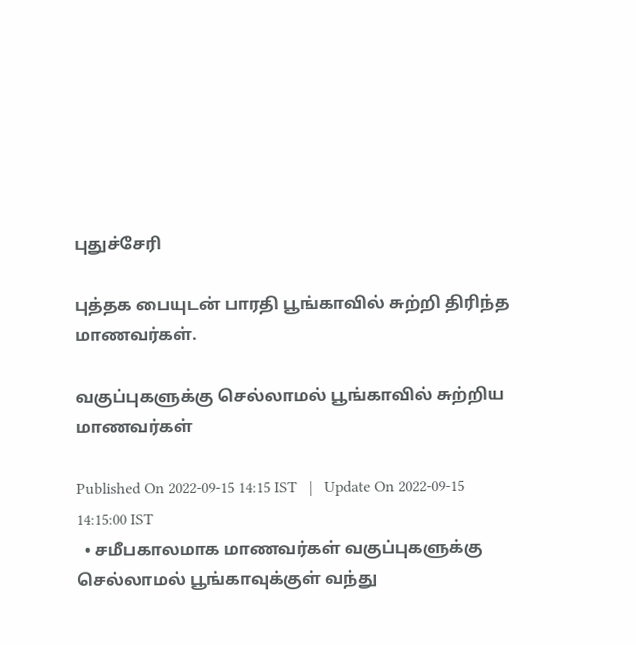புதுச்சேரி

புத்தக பையுடன் பாரதி பூங்காவில் சுற்றி திரிந்த மாணவர்கள்.

வகுப்புகளுக்கு செல்லாமல் பூங்காவில் சுற்றிய மாணவர்கள்

Published On 2022-09-15 14:15 IST   |   Update On 2022-09-15 14:15:00 IST
  • சமீபகாலமாக மாணவர்கள் வகுப்புகளுக்கு செல்லாமல் பூங்காவுக்குள் வந்து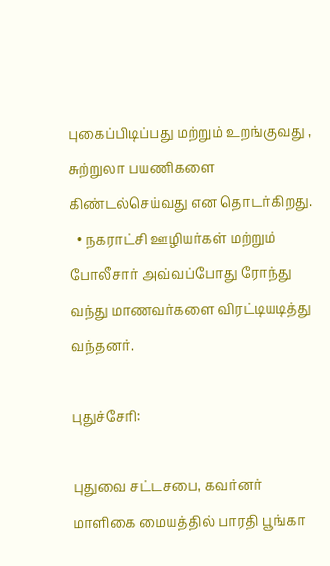புகைப்பிடிப்பது மற்றும் உறங்குவது , சுற்றுலா பயணிகளை கிண்டல்செய்வது என தொடர்கிறது.
  • நகராட்சி ஊழியர்கள் மற்றும் போலீசார் அவ்வப்போது ரோந்து வந்து மாணவர்களை விரட்டியடித்து வந்தனர்.

புதுச்சேரி:

புதுவை சட்டசபை, கவர்னர் மாளிகை மையத்தில் பாரதி பூங்கா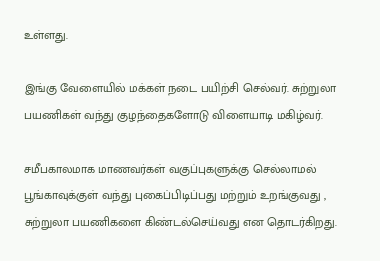உள்ளது.

இங்கு வேளையில் மக்கள் நடை பயிற்சி செல்வர். சுற்றுலா பயணிகள் வந்து குழந்தைகளோடு விளையாடி மகிழ்வர்.

சமீபகாலமாக மாணவர்கள் வகுப்புகளுக்கு செல்லாமல் பூங்காவுக்குள் வந்து புகைப்பிடிப்பது மற்றும் உறங்குவது , சுற்றுலா பயணிகளை கிண்டல்செய்வது என தொடர்கிறது.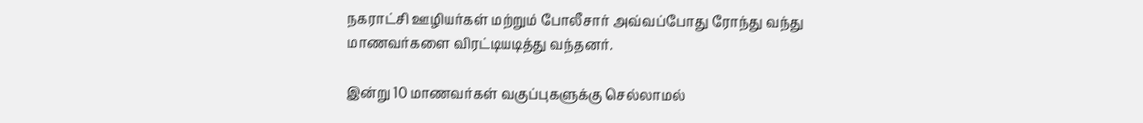நகராட்சி ஊழியர்கள் மற்றும் போலீசார் அவ்வப்போது ரோந்து வந்து மாணவர்களை விரட்டியடித்து வந்தனர்.

இன்று 10 மாணவர்கள் வகுப்புகளுக்கு செல்லாமல்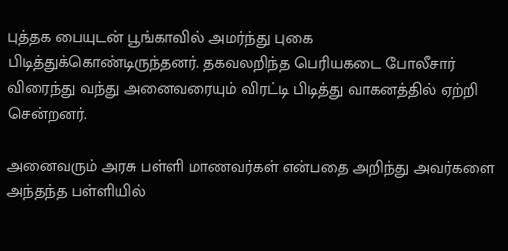புத்தக பையுடன் பூங்காவில் அமர்ந்து புகை பிடித்துக்கொண்டிருந்தனர். தகவலறிந்த பெரியகடை போலீசார் விரைந்து வந்து அனைவரையும் விரட்டி பிடித்து வாகனத்தில் ஏற்றி சென்றனர்.

அனைவரும் அரசு பள்ளி மாணவர்கள் என்பதை அறிந்து அவர்களை அந்தந்த பள்ளியில்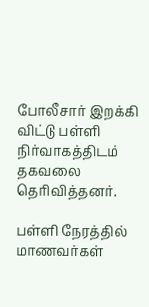போலீசார் இறக்கி விட்டு பள்ளி நிர்வாகத்திடம் தகவலை தெரிவித்தனர்.

பள்ளி நேரத்தில் மாணவர்கள்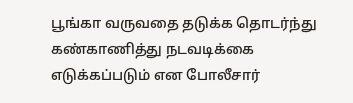பூங்கா வருவதை தடுக்க தொடர்ந்து கண்காணித்து நடவடிக்கை எடுக்கப்படும் என போலீசார்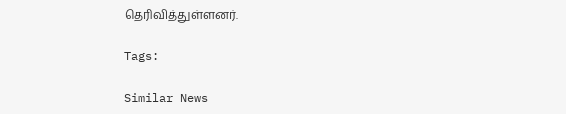தெரிவித்துள்ளனர்.

Tags:

Similar News